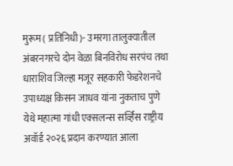मुरूम ( प्रतिनिधी)- उमरगा तालुक्यातील अंबरनगरचे दोन वेळा बिनविरोध सरपंच तथा  धाराशिव जिल्हा मजूर सहकारी फेडरेशनचे उपाध्यक्ष किसन जाधव यांना नुकताच पुणे येथे महात्मा गांधी एक्सलन्स सर्व्हिस राष्ट्रीय अवॉर्ड २०२६ प्रदान करण्यात आला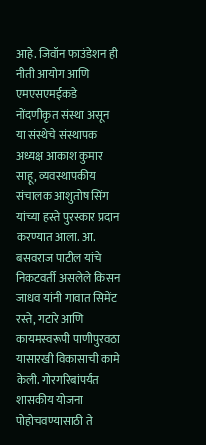आहे. जिवॉन फाउंडेशन ही नीती आयोग आणि एमएसएमईकडे नोंदणीकृत संस्था असून या संस्थेचे संस्थापक अध्यक्ष आकाश कुमार साहू, व्यवस्थापकीय संचालक आशुतोष सिंग यांच्या हस्ते पुरस्कार प्रदान करण्यात आला. आ. बसवराज पाटील यांचे निकटवर्ती असलेले किसन जाधव यांनी गावात सिमेंट रस्ते, गटारे आणि कायमस्वरूपी पाणीपुरवठा यासारखी विकासाची कामे केली. गोरगरिबांपर्यंत शासकीय योजना पोहोचवण्यासाठी ते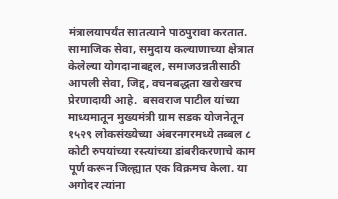मंत्रालयापर्यंत सातत्याने पाठपुरावा करतात. सामाजिक सेवा, समुदाय कल्याणाच्या क्षेत्रात केलेल्या योगदानाबद्दल, समाजउन्नतीसाठी आपली सेवा, जिद्द, वचनबद्धता खरोखरच प्रेरणादायी आहे.  बसवराज पाटील यांच्या माध्यमातून मुख्यमंत्री ग्राम सडक योजनेतून १५२९ लोकसंख्येच्या अंबरनगरमध्ये तब्बल ८ कोटी रुपयांच्या रस्त्यांच्या डांबरीकरणाचे काम पूर्ण करून जिल्ह्यात एक विक्रमच केला. या अगोदर त्यांना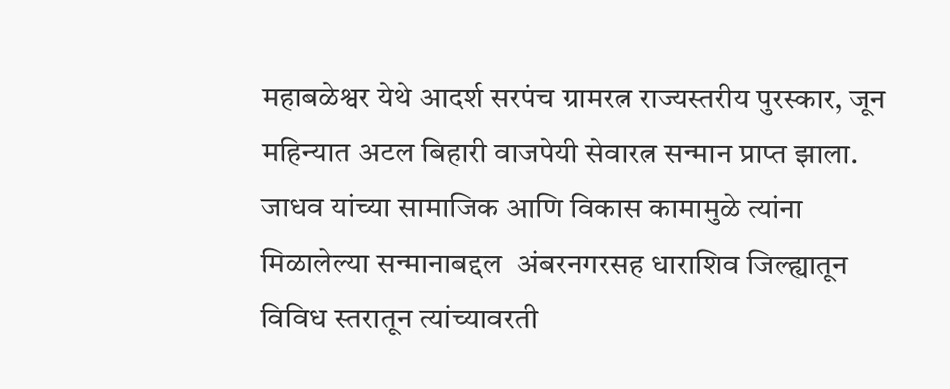महाबळेश्वर येथे आदर्श सरपंच ग्रामरत्न राज्यस्तरीय पुरस्कार, जून महिन्यात अटल बिहारी वाजपेयी सेवारत्न सन्मान प्राप्त झाला. जाधव यांच्या सामाजिक आणि विकास कामामुळे त्यांना मिळालेल्या सन्मानाबद्दल  अंबरनगरसह धाराशिव जिल्ह्यातून विविध स्तरातून त्यांच्यावरती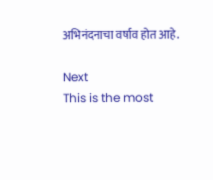अभिनंदनाचा वर्षाव होत आहे.

Next
This is the most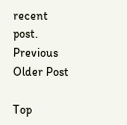recent post.
Previous
Older Post

Top